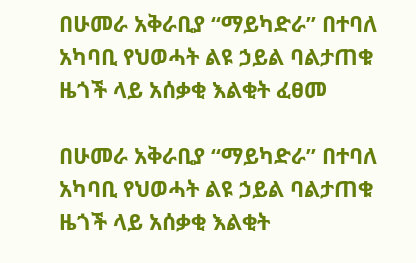በሁመራ አቅራቢያ “ማይካድራ” በተባለ አካባቢ የህወሓት ልዩ ኃይል ባልታጠቁ ዜጎች ላይ አሰቃቂ እልቂት ፈፀመ

በሁመራ አቅራቢያ “ማይካድራ” በተባለ አካባቢ የህወሓት ልዩ ኃይል ባልታጠቁ ዜጎች ላይ አሰቃቂ እልቂት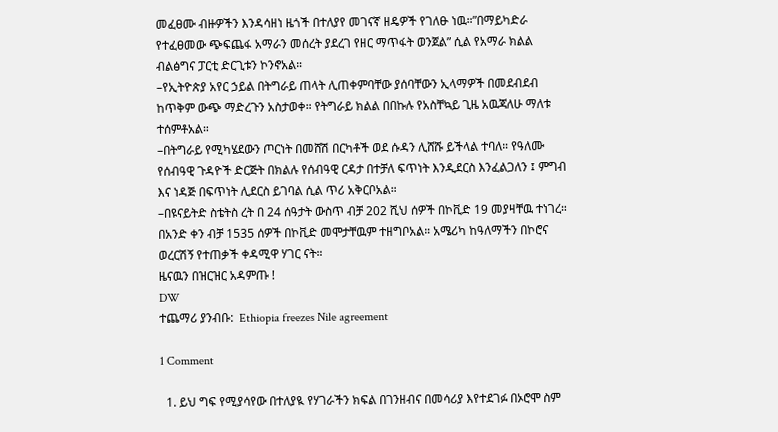መፈፀሙ ብዙዎችን እንዳሳዘነ ዜጎች በተለያየ መገናኛ ዘዴዎች የገለፁ ነዉ።”በማይካድራ የተፈፀመው ጭፍጨፋ አማራን መሰረት ያደረገ የዘር ማጥፋት ወንጀል” ሲል የአማራ ክልል ብልፅግና ፓርቲ ድርጊቱን ኮንኖአል።
–የኢትዮጵያ አየር ኃይል በትግራይ ጠላት ሊጠቀምባቸው ያሰባቸውን ኢላማዎች በመደብደብ ከጥቅም ውጭ ማድረጉን አስታወቀ። የትግራይ ክልል በበኩሉ የአስቸኳይ ጊዜ አዉጃለሁ ማለቱ ተሰምቶአል።
–በትግራይ የሚካሄደውን ጦርነት በመሸሽ በርካቶች ወደ ሱዳን ሊሸሹ ይችላል ተባለ። የዓለሙ የሰብዓዊ ጉዳዮች ድርጅት በክልሉ የሰብዓዊ ርዳታ በተቻለ ፍጥነት እንዲደርስ እንፈልጋለን ፤ ምግብ እና ነዳጅ በፍጥነት ሊደርስ ይገባል ሲል ጥሪ አቅርቦአል።
–በዩናይትድ ስቴትስ ረት በ 24 ሰዓታት ውስጥ ብቻ 202 ሺህ ሰዎች በኮቪድ 19 መያዛቸዉ ተነገረ። በአንድ ቀን ብቻ 1535 ሰዎች በኮቪድ መሞታቸዉም ተዘግቦአል። አሜሪካ ከዓለማችን በኮሮና ወረርሽኝ የተጠቃች ቀዳሚዋ ሃገር ናት።
ዜናዉን በዝርዝር አዳምጡ !
DW
ተጨማሪ ያንብቡ:  Ethiopia freezes Nile agreement

1 Comment

  1. ይህ ግፍ የሚያሳየው በተለያዪ የሃገራችን ክፍል በገንዘብና በመሳሪያ እየተደገፉ በኦሮሞ ስም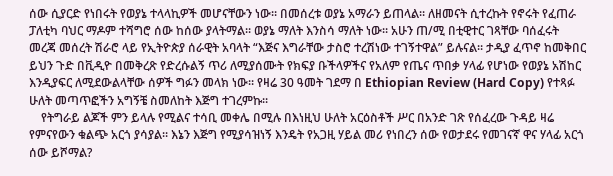ሰው ሲያርድ የነበሩት የወያኔ ተላላኪዎች መሆናቸውን ነው። በመሰረቱ ወያኔ አማራን ይጠላል። ለዘመናት ሲተረኩት የኖሩት የፈጠራ ፓለቲካ ባህር ማዶም ተሻግሮ ሰው ከሰው ያላትማል። ወያኔ ማለት እንስሳ ማለት ነው። አሁን ጠ/ሚ በቲዊተር ገጻቸው ባሰፈሩት መረጃ መሰረት ሽራሮ ላይ የኢትዮጵያ ሰራዊት አባላት “እጅና እግራቸው ታስሮ ተረሽነው ተገኝተዋል” ይሉናል። ታዲያ ፈጥኖ ከመቅበር ይህን ጉድ በቪዲዮ በመቅረጽ የድረሱልኝ ጥሪ ለሚያሰሙት የክፍያ ቡችላዎችና የአለም የጤና ጥበቃ ሃላፊ የሆነው የወያኔ አሽከር እንዲያፍር ለሚደውልላቸው ሰዎች ግፉን መላክ ነው። የዛሬ 30 ዓመት ገደማ በ Ethiopian Review (Hard Copy) የተጻፉ ሁለት መጣጥፎችን አግኝቼ ስመለከት እጅግ ተገረምኩ።
    የትግራይ ልጆች ምን ይላሉ የሚልና ተሳቢ መቀሌ በሚሉ በእነዚህ ሁለት አርዕስቶች ሥር በአንድ ገጽ የሰፈረው ጉዳይ ዛሬ የምናየውን ቁልጭ አርጎ ያሳያል። እኔን እጅግ የሚያሳዝነኝ እንዴት የአጋዚ ሃይል መሪ የነበረን ሰው የወታደሩ የመገናኛ ዋና ሃላፊ አርጎ ሰው ይሾማል?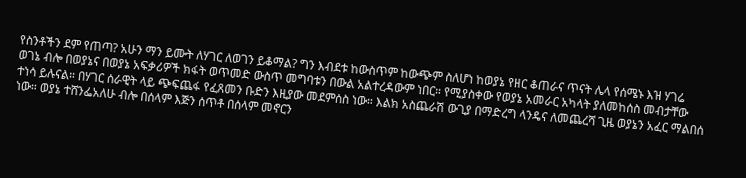የስንቶችን ደም የጠጣ? አሁን ማን ይሙት ለሃገር ለወገን ይቆማል? ግን እብደቱ ከውስጥም ከውጭም ስለሆነ ከወያኔ የዘር ቆጠራና ጥናት ሌላ የሰሜኑ እዝ ሃገሬ ወገኔ ብሎ በወያኔና በወያኔ አፍቃሪዎች ክፋት ወጥመድ ውስጥ መግባቱን በውል አልተረዳውም ነበር። የሚያስቀው የወያኔ አመራር አካላት ያለመከሰስ መብታቸው ተነሳ ይሉናል። በሃገር ሰራዊት ላይ ጭፍጨፋ የፈጸመን ቡድን እዚያው መደምሰስ ነው። እልክ አስጨራሽ ውጊያ በማድረግ ላንዴና ለመጨረሻ ጊዜ ወያኔን አፈር ማልበሰ ነው። ወያኔ ተሸንፌአለሁ ብሎ በሰላም እጅን ሰጥቶ በሰላም መኖርን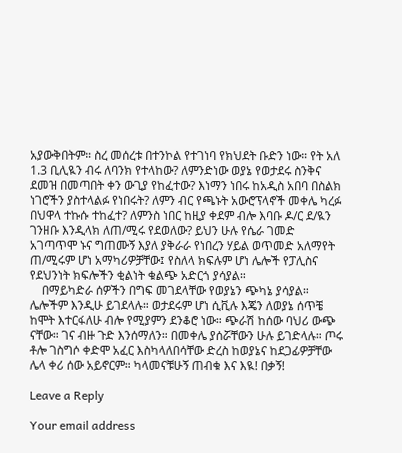አያውቅበትም። ስረ መሰረቱ በተንኮል የተገነባ የክህደት ቡድን ነው። የት አለ 1.3 ቢሊዪን ብሩ ለባንክ የተላከው? ለምንድነው ወያኔ የወታደሩ ስንቅና ደመዝ በመጣበት ቀን ውጊያ የከፈተው? እነማን ነበሩ ከአዲስ አበባ በስልክ ነገሮችን ያስተላልፉ የነበሩት? ለምን ብር የጫኑት አውሮፕላኖች መቀሌ ካረፉ በህዋላ ተኩሱ ተከፈተ? ለምንስ ነበር ከዚያ ቀደም ብሎ እባቡ ዶ/ር ደ/ዪን ገንዘቡ እንዲላክ ለጠ/ሚሩ የደወለው? ይህን ሁሉ የሴራ ገመድ አገጣጥሞ ኑና ግጠሙኝ እያለ ያቅራራ የነበረን ሃይል ወጥመድ አለማየት ጠ/ሚሩም ሆነ አማካሪዎቻቸው፤ የስለላ ክፍሉም ሆነ ሌሎች የፓሊስና የደህንነት ክፍሎችን ቂልነት ቁልጭ አድርጎ ያሳያል።
    በማይካድራ ሰዎችን በግፍ መገደላቸው የወያኔን ጭካኔ ያሳያል። ሌሎችም እንዲሁ ይገደላሉ። ወታደሩም ሆነ ሲቪሉ እጄን ለወያኔ ሰጥቼ ከሞት እተርፋለሁ ብሎ የሚያምን ደንቆሮ ነው። ጭራሽ ከሰው ባህሪ ውጭ ናቸው። ገና ብዙ ጉድ እንሰማለን። በመቀሌ ያሰሯቸውን ሁሉ ይገድላሉ። ጦሩ ቶሎ ገስግሶ ቀድሞ አፈር እስካላለበሳቸው ድረስ ከወያኔና ከደጋፊዎቻቸው ሌላ ቀሪ ሰው አይኖርም። ካላመናቹሁኝ ጠብቁ እና እዪ! በቃኝ!

Leave a Reply

Your email address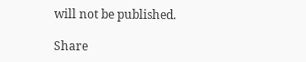will not be published.

Share